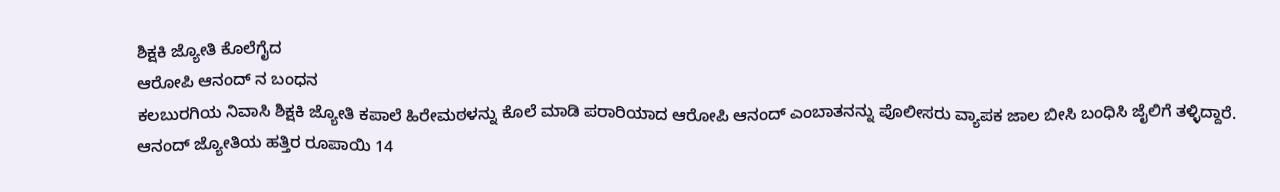ಶಿಕ್ಷಕಿ ಜ್ಯೋತಿ ಕೊಲೆಗೈದ
ಆರೋಪಿ ಆನಂದ್ ನ ಬಂಧನ
ಕಲಬುರಗಿಯ ನಿವಾಸಿ ಶಿಕ್ಷಕಿ ಜ್ಯೋತಿ ಕಪಾಲೆ ಹಿರೇಮಠಳನ್ನು ಕೊಲೆ ಮಾಡಿ ಪರಾರಿಯಾದ ಆರೋಪಿ ಆನಂದ್ ಎಂಬಾತನನ್ನು ಪೊಲೀಸರು ವ್ಯಾಪಕ ಜಾಲ ಬೀಸಿ ಬಂಧಿಸಿ ಜೈಲಿಗೆ ತಳ್ಳಿದ್ದಾರೆ. ಆನಂದ್ ಜ್ಯೋತಿಯ ಹತ್ತಿರ ರೂಪಾಯಿ 14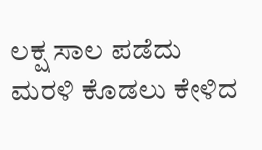ಲಕ್ಷ ಸಾಲ ಪಡೆದು ಮರಳಿ ಕೊಡಲು ಕೇಳಿದ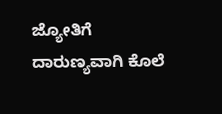ಜ್ಯೋತಿಗೆ ದಾರುಣ್ಯವಾಗಿ ಕೊಲೆ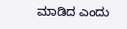ಮಾಡಿದ ಎಂದು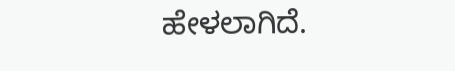ಹೇಳಲಾಗಿದೆ.